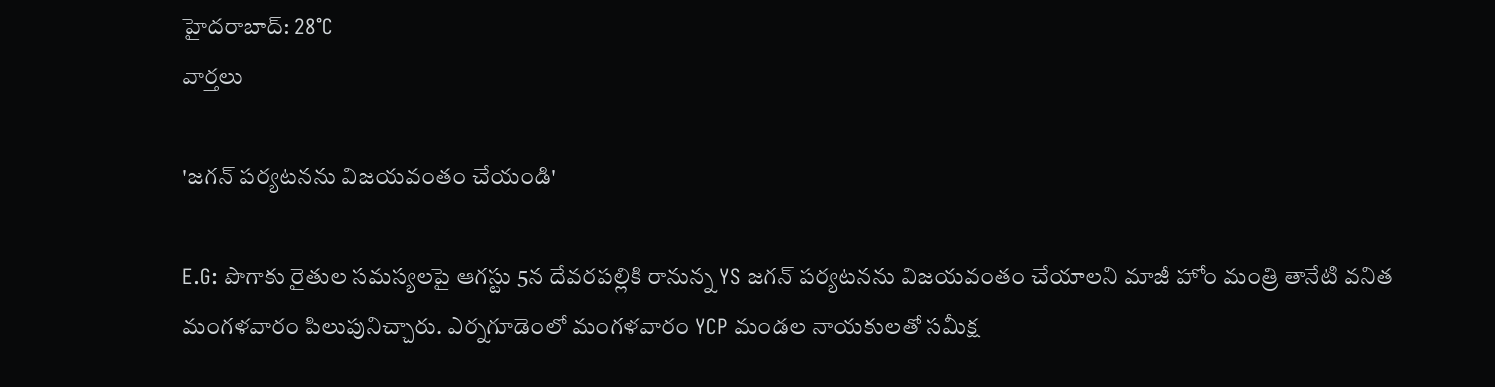హైదరాబాద్: 28°C
వార్తలు

'జగన్ పర్యటనను విజయవంతం చేయండి'

E.G: పొగాకు రైతుల సమస్యలపై ఆగస్టు 5న దేవరపల్లికి రానున్న YS జగన్ పర్యటనను విజయవంతం చేయాలని మాజీ హోం మంత్రి తానేటి వనిత మంగళవారం పిలుపునిచ్చారు. ఎర్నగూడెంలో మంగళవారం YCP మండల నాయకులతో సమీక్ష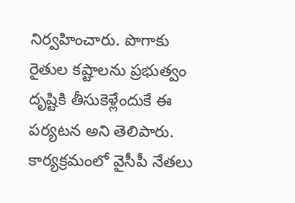నిర్వహించారు. పొగాకు రైతుల కష్టాలను ప్రభుత్వం దృష్టికి తీసుకెళ్లేందుకే ఈ పర్యటన అని తెలిపారు. కార్యక్రమంలో వైసీపీ నేతలు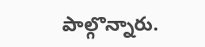పాల్గొన్నారు.